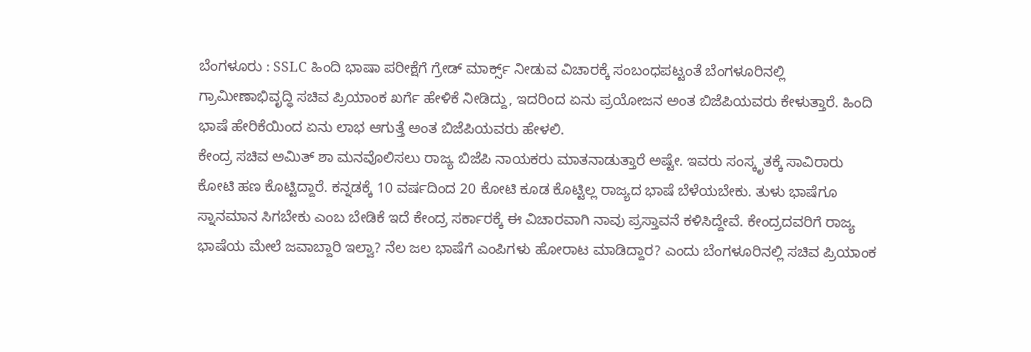ಬೆಂಗಳೂರು : SSLC ಹಿಂದಿ ಭಾಷಾ ಪರೀಕ್ಷೆಗೆ ಗ್ರೇಡ್ ಮಾರ್ಕ್ಸ್ ನೀಡುವ ವಿಚಾರಕ್ಕೆ ಸಂಬಂಧಪಟ್ಟಂತೆ ಬೆಂಗಳೂರಿನಲ್ಲಿ ಗ್ರಾಮೀಣಾಭಿವೃದ್ಧಿ ಸಚಿವ ಪ್ರಿಯಾಂಕ ಖರ್ಗೆ ಹೇಳಿಕೆ ನೀಡಿದ್ದು, ಇದರಿಂದ ಏನು ಪ್ರಯೋಜನ ಅಂತ ಬಿಜೆಪಿಯವರು ಕೇಳುತ್ತಾರೆ. ಹಿಂದಿ ಭಾಷೆ ಹೇರಿಕೆಯಿಂದ ಏನು ಲಾಭ ಆಗುತ್ತೆ ಅಂತ ಬಿಜೆಪಿಯವರು ಹೇಳಲಿ.
ಕೇಂದ್ರ ಸಚಿವ ಅಮಿತ್ ಶಾ ಮನವೊಲಿಸಲು ರಾಜ್ಯ ಬಿಜೆಪಿ ನಾಯಕರು ಮಾತನಾಡುತ್ತಾರೆ ಅಷ್ಟೇ. ಇವರು ಸಂಸ್ಕೃತಕ್ಕೆ ಸಾವಿರಾರು ಕೋಟಿ ಹಣ ಕೊಟ್ಟಿದ್ದಾರೆ. ಕನ್ನಡಕ್ಕೆ 10 ವರ್ಷದಿಂದ 20 ಕೋಟಿ ಕೂಡ ಕೊಟ್ಟಿಲ್ಲ ರಾಜ್ಯದ ಭಾಷೆ ಬೆಳೆಯಬೇಕು. ತುಳು ಭಾಷೆಗೂ ಸ್ನಾನಮಾನ ಸಿಗಬೇಕು ಎಂಬ ಬೇಡಿಕೆ ಇದೆ ಕೇಂದ್ರ ಸರ್ಕಾರಕ್ಕೆ ಈ ವಿಚಾರವಾಗಿ ನಾವು ಪ್ರಸ್ತಾವನೆ ಕಳಿಸಿದ್ದೇವೆ. ಕೇಂದ್ರದವರಿಗೆ ರಾಜ್ಯ ಭಾಷೆಯ ಮೇಲೆ ಜವಾಬ್ದಾರಿ ಇಲ್ವಾ? ನೆಲ ಜಲ ಭಾಷೆಗೆ ಎಂಪಿಗಳು ಹೋರಾಟ ಮಾಡಿದ್ದಾರ? ಎಂದು ಬೆಂಗಳೂರಿನಲ್ಲಿ ಸಚಿವ ಪ್ರಿಯಾಂಕ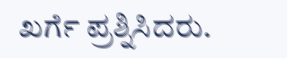ಖರ್ಗೆ ಪ್ರಶ್ನಿಸಿದರು.